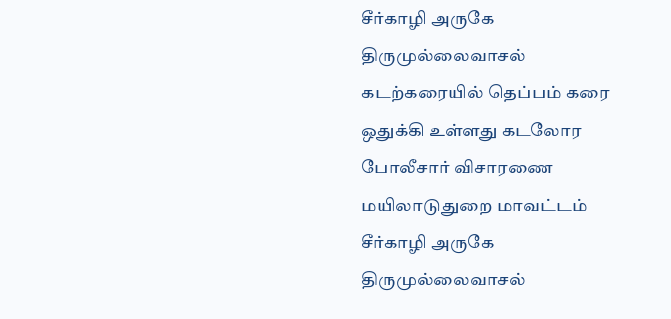சீர்காழி அருகே திருமுல்லைவாசல் கடற்கரையில் தெப்பம் கரை ஒதுக்கி உள்ளது கடலோர போலீசார் விசாரணை
மயிலாடுதுறை மாவட்டம் சீர்காழி அருகே திருமுல்லைவாசல்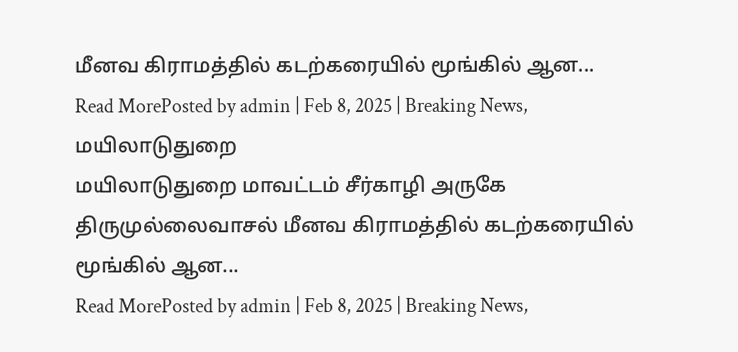மீனவ கிராமத்தில் கடற்கரையில் மூங்கில் ஆன...
Read MorePosted by admin | Feb 8, 2025 | Breaking News, மயிலாடுதுறை
மயிலாடுதுறை மாவட்டம் சீர்காழி அருகே திருமுல்லைவாசல் மீனவ கிராமத்தில் கடற்கரையில் மூங்கில் ஆன...
Read MorePosted by admin | Feb 8, 2025 | Breaking News,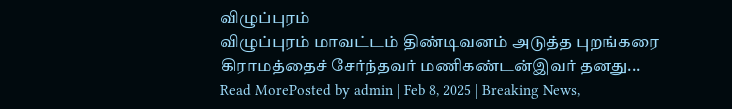விழுப்புரம்
விழுப்புரம் மாவட்டம் திண்டிவனம் அடுத்த புறங்கரை கிராமத்தைச் சேர்ந்தவர் மணிகண்டன்இவர் தனது...
Read MorePosted by admin | Feb 8, 2025 | Breaking News,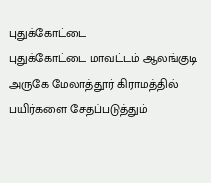புதுக்கோட்டை
புதுக்கோட்டை மாவட்டம் ஆலங்குடி அருகே மேலாத்தூர் கிராமத்தில் பயிர்களை சேதப்படுத்தும்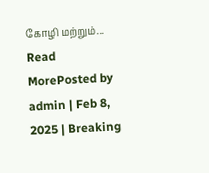கோழி மற்றும்...
Read MorePosted by admin | Feb 8, 2025 | Breaking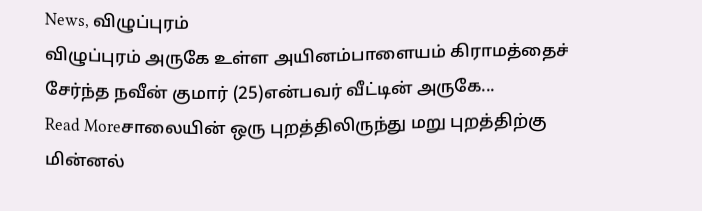News, விழுப்புரம்
விழுப்புரம் அருகே உள்ள அயினம்பாளையம் கிராமத்தைச் சேர்ந்த நவீன் குமார் (25)என்பவர் வீட்டின் அருகே...
Read Moreசாலையின் ஒரு புறத்திலிருந்து மறு புறத்திற்கு மின்னல்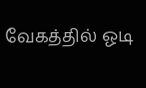வேகத்தில் ஓடி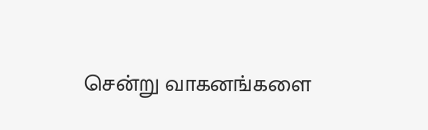சென்று வாகனங்களை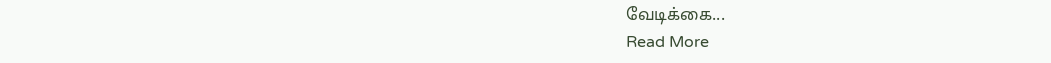வேடிக்கை...
Read More